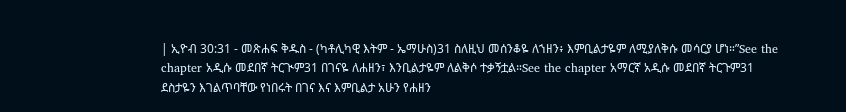| ኢዮብ 30:31 - መጽሐፍ ቅዱስ - (ካቶሊካዊ እትም - ኤማሁስ)31 ስለዚህ መሰንቆዬ ለኀዘን፥ እምቢልታዬም ለሚያለቅሱ መሳርያ ሆነ።”See the chapter አዲሱ መደበኛ ትርጒም31 በገናዬ ለሐዘን፣ እንቢልታዬም ለልቅሶ ተቃኝቷል።See the chapter አማርኛ አዲሱ መደበኛ ትርጉም31 ደስታዬን እገልጥባቸው የነበሩት በገና እና እምቢልታ አሁን የሐዘን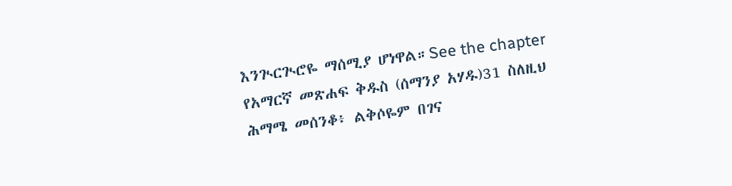እንጒርጒሮዬ ማሰሚያ ሆነዋል።See the chapter የአማርኛ መጽሐፍ ቅዱስ (ሰማንያ አሃዱ)31 ስለዚህ ሕማሜ መሰንቆ፥ ልቅሶዬም በገና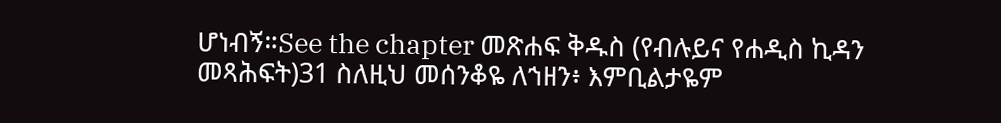ሆነብኝ።See the chapter መጽሐፍ ቅዱስ (የብሉይና የሐዲስ ኪዳን መጻሕፍት)31 ስለዚህ መሰንቆዬ ለኀዘን፥ እምቢልታዬም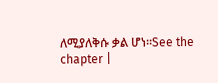ለሚያለቅሱ ቃል ሆነ።See the chapter |